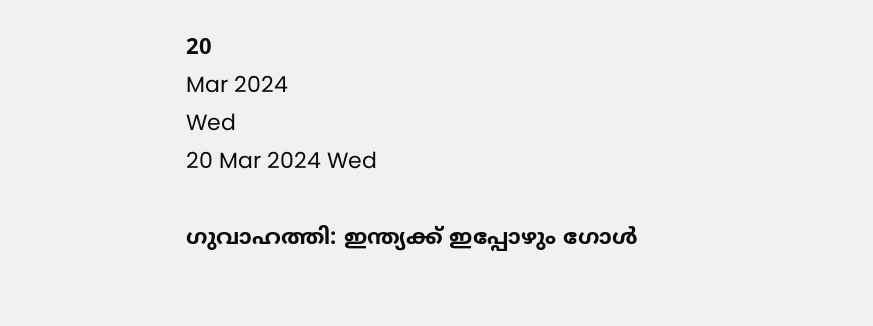20
Mar 2024
Wed
20 Mar 2024 Wed

ഗുവാഹത്തി: ഇന്ത്യക്ക് ഇപ്പോഴും ഗോൾ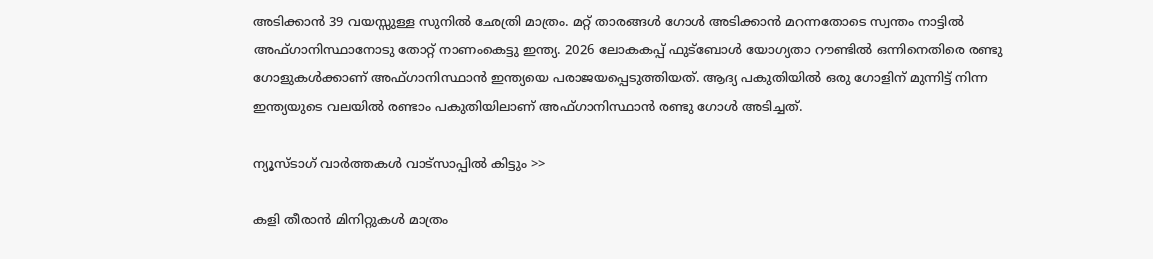അടിക്കാൻ 39 വയസ്സുള്ള സുനിൽ ഛേത്രി മാത്രം. മറ്റ് താരങ്ങൾ ഗോൾ അടിക്കാൻ മറന്നതോടെ സ്വന്തം നാട്ടിൽ അഫ്ഗാനിസ്ഥാനോടു തോറ്റ് നാണംകെട്ടു ഇന്ത്യ. 2026 ലോകകപ്പ് ഫുട്ബോള്‍ യോഗ്യതാ റൗണ്ടില്‍ ഒന്നിനെതിരെ രണ്ടു ഗോളുകള്‍ക്കാണ് അഫ്ഗാനിസ്ഥാന്‍ ഇന്ത്യയെ പരാജയപ്പെടുത്തിയത്. ആദ്യ പകുതിയില്‍ ഒരു ഗോളിന് മുന്നിട്ട് നിന്ന ഇന്ത്യയുടെ വലയില്‍ രണ്ടാം പകുതിയിലാണ് അഫ്ഗാനിസ്ഥാന്‍ രണ്ടു ഗോള്‍ അടിച്ചത്.

ന്യൂസ്ടാഗ് വാര്‍ത്തകള്‍ വാട്‌സാപ്പില്‍ കിട്ടും >>

കളി തീരാന്‍ മിനിറ്റുകള്‍ മാത്രം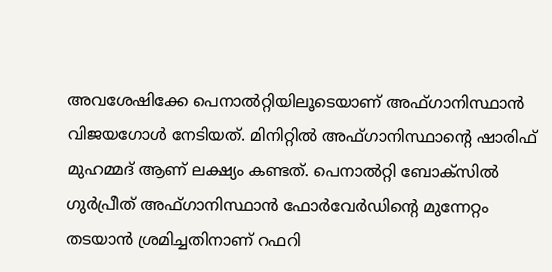അവശേഷിക്കേ പെനാല്‍റ്റിയിലൂടെയാണ് അഫ്ഗാനിസ്ഥാന്‍ വിജയഗോള്‍ നേടിയത്. മിനിറ്റില്‍ അഫ്ഗാനിസ്ഥാന്റെ ഷാരിഫ് മുഹമ്മദ് ആണ് ലക്ഷ്യം കണ്ടത്. പെനാല്‍റ്റി ബോക്‌സില്‍ ഗുര്‍പ്രീത് അഫ്ഗാനിസ്ഥാന്‍ ഫോര്‍വേര്‍ഡിന്റെ മുന്നേറ്റം തടയാന്‍ ശ്രമിച്ചതിനാണ് റഫറി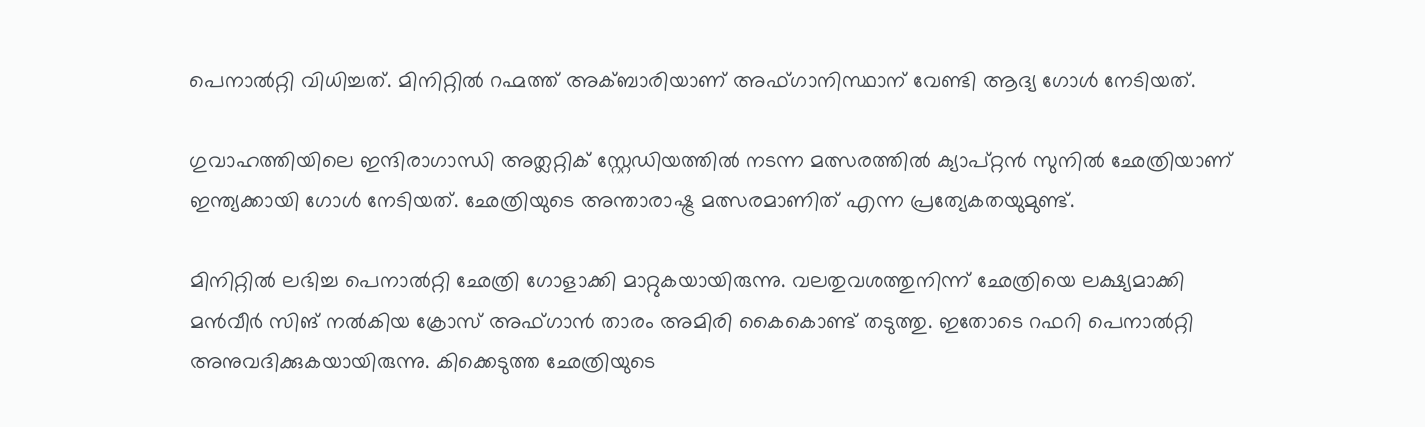പെനാല്‍റ്റി വിധിച്ചത്. മിനിറ്റില്‍ റഹ്മത്ത് അക്ബാരിയാണ് അഫ്ഗാനിസ്ഥാന് വേണ്ടി ആദ്യ ഗോള്‍ നേടിയത്.

ഗുവാഹത്തിയിലെ ഇന്ദിരാഗാന്ധി അത്ലറ്റിക് സ്റ്റേഡിയത്തില്‍ നടന്ന മത്സരത്തില്‍ ക്യാപ്റ്റന്‍ സുനില്‍ ഛേത്രിയാണ് ഇന്ത്യക്കായി ഗോള്‍ നേടിയത്. ഛേത്രിയുടെ അന്താരാഷ്ട്ര മത്സരമാണിത് എന്ന പ്രത്യേകതയുമുണ്ട്.

മിനിറ്റില്‍ ലഭിച്ച പെനാല്‍റ്റി ഛേത്രി ഗോളാക്കി മാറ്റുകയായിരുന്നു. വലതുവശത്തുനിന്ന് ഛേത്രിയെ ലക്ഷ്യമാക്കി മന്‍വീര്‍ സിങ് നല്‍കിയ ക്രോസ് അഫ്ഗാന്‍ താരം അമിരി കൈകൊണ്ട് തടുത്തു. ഇതോടെ റഫറി പെനാല്‍റ്റി അനുവദിക്കുകയായിരുന്നു. കിക്കെടുത്ത ഛേത്രിയുടെ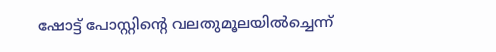ഷോട്ട് പോസ്റ്റിന്റെ വലതുമൂലയില്‍ച്ചെന്ന്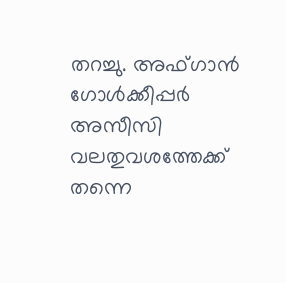തറച്ചു. അഫ്ഗാന്‍ ഗോള്‍ക്കീപ്പര്‍ അസീസി വലതുവശത്തേക്ക് തന്നെ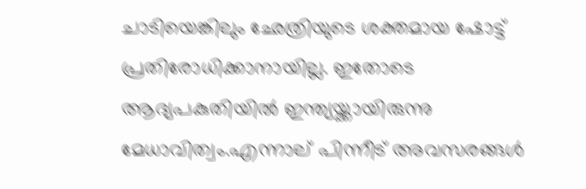ചാടിയെങ്കിലും ഛേത്രിയുടെ ശക്തമായ ഷോട്ട് പ്രതിരോധിക്കാനായില്ല. ഇതോടെ ആദ്യപകുതിയില്‍ ഇന്ത്യയ്ക്കായിരുന്നു മേധാവിത്വം.എന്നാല് പിന്നീട് അവസരങ്ങൾ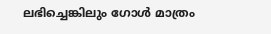ലഭിച്ചെങ്കിലും ഗോൾ മാത്രം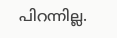പിറന്നില്ല.